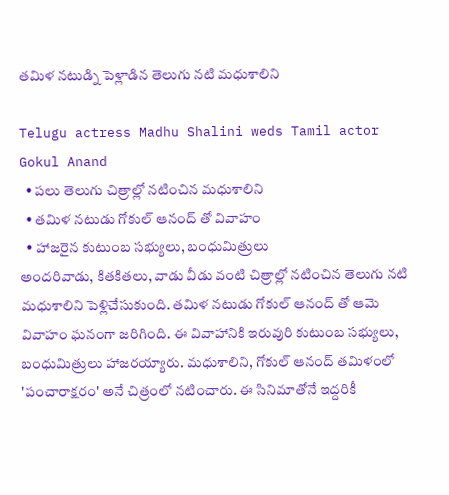తమిళ నటుడ్ని పెళ్లాడిన తెలుగు నటి మధుశాలిని

Telugu actress Madhu Shalini weds Tamil actor Gokul Anand
  • పలు తెలుగు చిత్రాల్లో నటించిన మధుశాలిని
  • తమిళ నటుడు గోకుల్ ఆనంద్ తో వివాహం
  • హాజరైన కుటుంబ సభ్యులు, బంధుమిత్రులు
అందరివాడు, కితకితలు, వాడు వీడు వంటి చిత్రాల్లో నటించిన తెలుగు నటి మధుశాలిని పెళ్లిచేసుకుంది. తమిళ నటుడు గోకుల్ ఆనంద్ తో ఆమె వివాహం ఘనంగా జరిగింది. ఈ వివాహానికి ఇరువురి కుటుంబ సభ్యులు, బంధుమిత్రులు హాజరయ్యారు. మధుశాలిని, గోకుల్ ఆనంద్ తమిళంలో 'పంచారాక్షరం' అనే చిత్రంలో నటించారు. ఈ సినిమాతోనే ఇద్దరికీ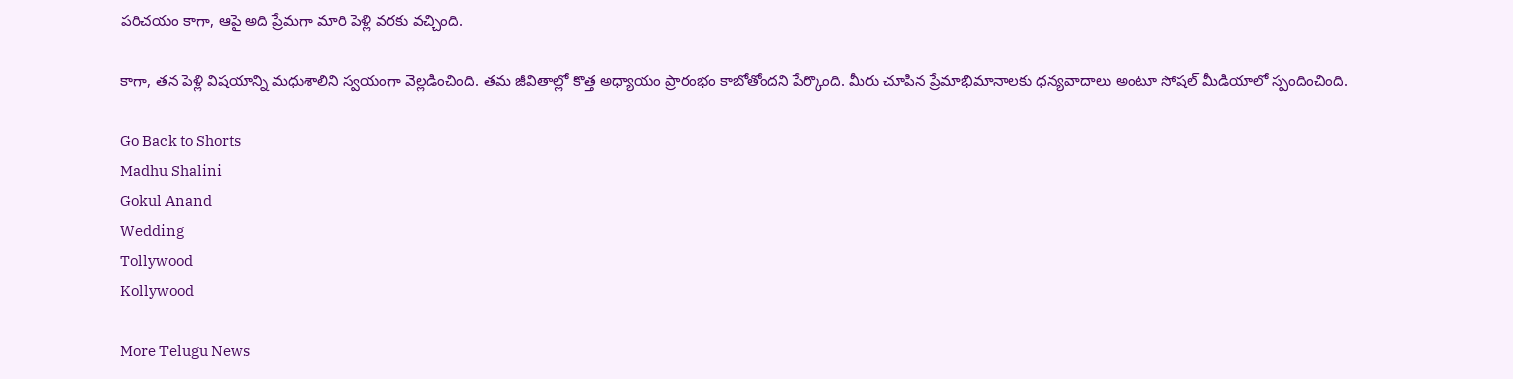పరిచయం కాగా, ఆపై అది ప్రేమగా మారి పెళ్లి వరకు వచ్చింది.

కాగా, తన పెళ్లి విషయాన్ని మధుశాలిని స్వయంగా వెల్లడించింది. తమ జీవితాల్లో కొత్త అధ్యాయం ప్రారంభం కాబోతోందని పేర్కొంది. మీరు చూపిన ప్రేమాభిమానాలకు ధన్యవాదాలు అంటూ సోషల్ మీడియాలో స్పందించింది.

Go Back to Shorts
Madhu Shalini
Gokul Anand
Wedding
Tollywood
Kollywood

More Telugu News